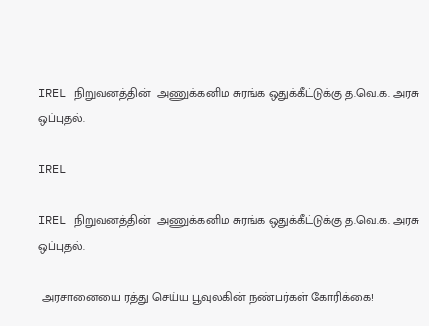IREL நிறுவனத்தின்  அணுக்கனிம சுரங்க ஒதுக்கீட்டுக்கு த.வெ.க. அரசு ஒப்புதல்.

IREL

IREL நிறுவனத்தின்  அணுக்கனிம சுரங்க ஒதுக்கீட்டுக்கு த.வெ.க. அரசு ஒப்புதல்.

 அரசானையை ரத்து செய்ய பூவுலகின் நண்பர்கள் கோரிக்கை!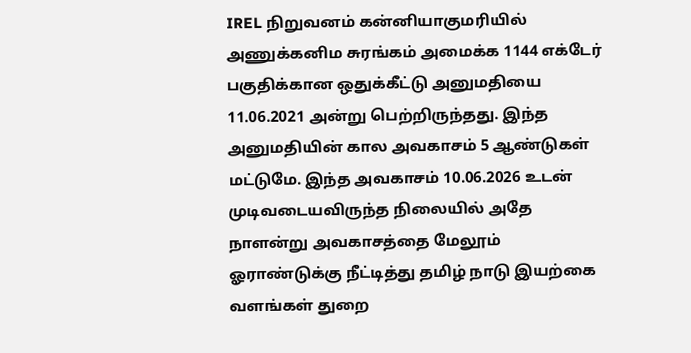IREL நிறுவனம் கன்னியாகுமரியில் அணுக்கனிம சுரங்கம் அமைக்க 1144 எக்டேர் பகுதிக்கான ஒதுக்கீட்டு அனுமதியை 11.06.2021 அன்று பெற்றிருந்தது. இந்த அனுமதியின் கால அவகாசம் 5 ஆண்டுகள் மட்டுமே. இந்த அவகாசம் 10.06.2026 உடன் முடிவடையவிருந்த நிலையில் அதே நாளன்று அவகாசத்தை மேலூம் ஓராண்டுக்கு நீட்டித்து தமிழ் நாடு இயற்கை வளங்கள் துறை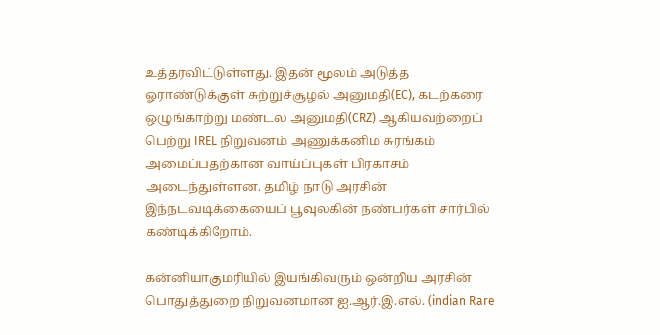உத்தரவிட்டுள்ளது. இதன் மூலம் அடுத்த ஓராண்டுக்குள் சுற்றுச்சூழல் அனுமதி(EC), கடற்கரை ஒழுங்காற்று மண்டல அனுமதி(CRZ) ஆகியவற்றைப் பெற்று IREL நிறுவனம் அணுக்கனிம சுரங்கம் அமைப்பதற்கான வாய்ப்புகள் பிரகாசம் அடைந்துள்ளன. தமிழ் நாடு அரசின் இந்நடவடிக்கையைப் பூவுலகின் நண்பர்கள் சார்பில் கண்டிக்கிறோம்.

கன்னியாகுமரியில் இயங்கிவரும் ஒன்றிய அரசின் பொதுத்துறை நிறுவனமான ஐ.ஆர்.இ.எல். (indian Rare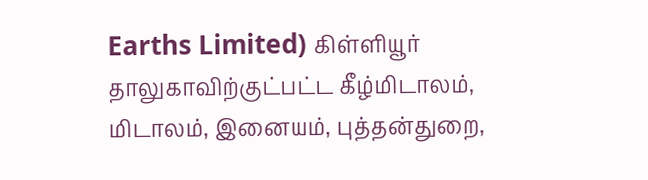Earths Limited) கிள்ளியூர் தாலுகாவிற்குட்பட்ட கீழ்மிடாலம், மிடாலம், இனையம், புத்தன்துறை,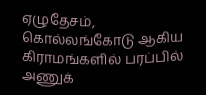ஏழுதேசம், கொல்லங்கோடு ஆகிய கிராமங்களில் பரப்பில் அணுக்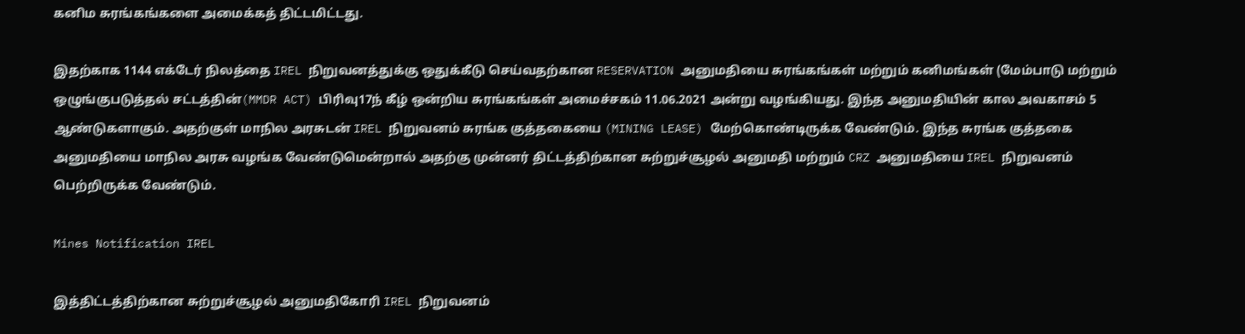கனிம சுரங்கங்களை அமைக்கத் திட்டமிட்டது.

இதற்காக 1144 எக்டேர் நிலத்தை IREL நிறுவனத்துக்கு ஒதுக்கீடு செய்வதற்கான RESERVATION அனுமதியை சுரங்கங்கள் மற்றும் கனிமங்கள் (மேம்பாடு மற்றும் ஒழுங்குபடுத்தல் சட்டத்தின்(MMDR ACT) பிரிவு17ந் கீழ் ஒன்றிய சுரங்கங்கள் அமைச்சகம் 11.06.2021 அன்று வழங்கியது. இந்த அனுமதியின் கால அவகாசம் 5 ஆண்டுகளாகும். அதற்குள் மாநில அரசுடன் IREL நிறுவனம் சுரங்க குத்தகையை (MINING LEASE) மேற்கொண்டிருக்க வேண்டும். இந்த சுரங்க குத்தகை அனுமதியை மாநில அரசு வழங்க வேண்டுமென்றால் அதற்கு முன்னர் திட்டத்திற்கான சுற்றுச்சூழல் அனுமதி மற்றும் CRZ அனுமதியை IREL நிறுவனம் பெற்றிருக்க வேண்டும்.

Mines Notification IREL

இத்திட்டத்திற்கான சுற்றுச்சூழல் அனுமதிகோரி IREL நிறுவனம்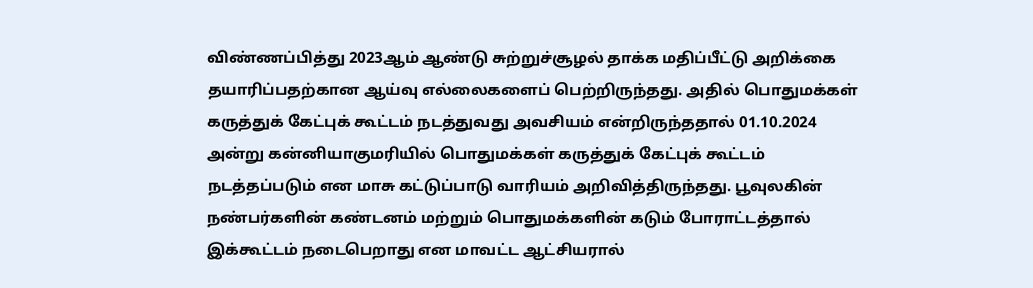விண்ணப்பித்து 2023ஆம் ஆண்டு சுற்றுச்சூழல் தாக்க மதிப்பீட்டு அறிக்கை தயாரிப்பதற்கான ஆய்வு எல்லைகளைப் பெற்றிருந்தது. அதில் பொதுமக்கள் கருத்துக் கேட்புக் கூட்டம் நடத்துவது அவசியம் என்றிருந்ததால் 01.10.2024 அன்று கன்னியாகுமரியில் பொதுமக்கள் கருத்துக் கேட்புக் கூட்டம் நடத்தப்படும் என மாசு கட்டுப்பாடு வாரியம் அறிவித்திருந்தது. பூவுலகின் நண்பர்களின் கண்டனம் மற்றும் பொதுமக்களின் கடும் போராட்டத்தால் இக்கூட்டம் நடைபெறாது என மாவட்ட ஆட்சியரால்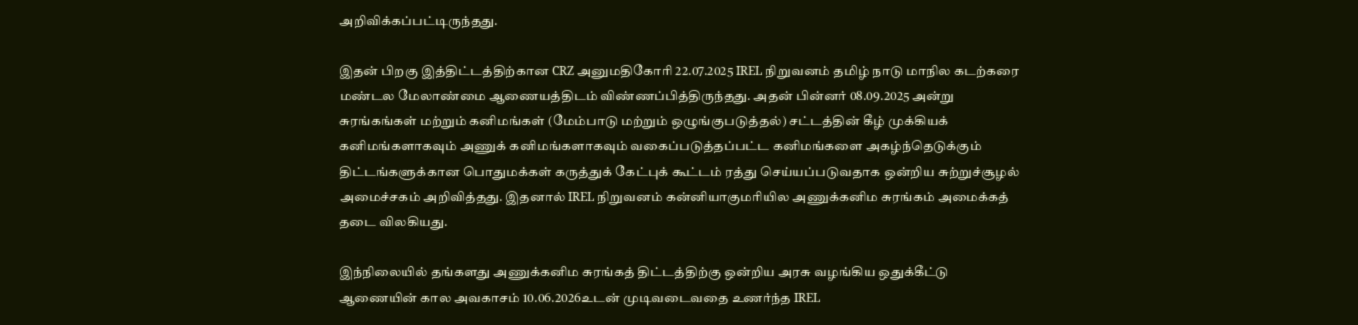அறிவிக்கப்பட்டிருந்தது.

இதன் பிறகு இத்திட்டத்திற்கான CRZ அனுமதிகோரி 22.07.2025 IREL நிறுவனம் தமிழ் நாடு மாநில கடற்கரை மண்டல மேலாண்மை ஆணையத்திடம் விண்ணப்பித்திருந்தது. அதன் பின்னர் 08.09.2025 அன்று சுரங்கங்கள் மற்றும் கனிமங்கள் (மேம்பாடு மற்றும் ஒழுங்குபடுத்தல்) சட்டத்தின் கீழ் முக்கியக் கனிமங்களாகவும் அணுக் கனிமங்களாகவும் வகைப்படுத்தப்பட்ட கனிமங்களை அகழ்ந்தெடுக்கும் திட்டங்களுக்கான பொதுமக்கள் கருத்துக் கேட்புக் கூட்டம் ரத்து செய்யப்படுவதாக ஒன்றிய சுற்றுச்சூழல் அமைச்சகம் அறிவித்தது. இதனால் IREL நிறுவனம் கன்னியாகுமரியில அணுக்கனிம சுரங்கம் அமைக்கத் தடை விலகியது.

இந்நிலையில் தங்களது அணுக்கனிம சுரங்கத் திட்டத்திற்கு ஒன்றிய அரசு வழங்கிய ஒதுக்கீட்டு ஆணையின் கால அவகாசம் 10.06.2026உடன் முடிவடைவதை உணர்ந்த IREL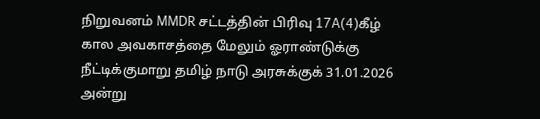நிறுவனம் MMDR சட்டத்தின் பிரிவு 17A(4)கீழ் கால அவகாசத்தை மேலும் ஓராண்டுக்கு நீட்டிக்குமாறு தமிழ் நாடு அரசுக்குக் 31.01.2026 அன்று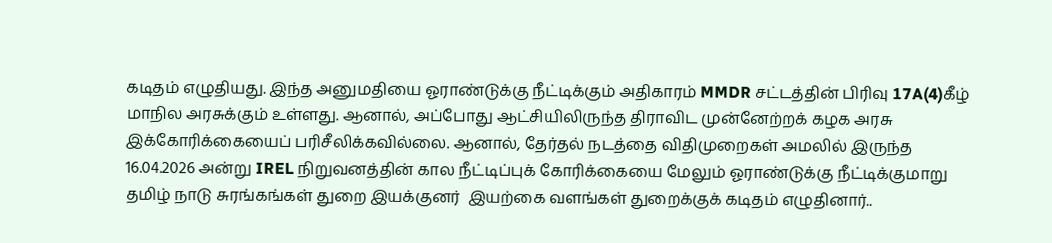கடிதம் எழுதியது. இந்த அனுமதியை ஓராண்டுக்கு நீட்டிக்கும் அதிகாரம் MMDR சட்டத்தின் பிரிவு 17A(4)கீழ் மாநில அரசுக்கும் உள்ளது. ஆனால், அப்போது ஆட்சியிலிருந்த திராவிட முன்னேற்றக் கழக அரசு இக்கோரிக்கையைப் பரிசீலிக்கவில்லை. ஆனால், தேர்தல் நடத்தை விதிமுறைகள் அமலில் இருந்த 16.04.2026 அன்று IREL நிறுவனத்தின் கால நீட்டிப்புக் கோரிக்கையை மேலும் ஓராண்டுக்கு நீட்டிக்குமாறு தமிழ் நாடு சுரங்கங்கள் துறை இயக்குனர்  இயற்கை வளங்கள் துறைக்குக் கடிதம் எழுதினார்..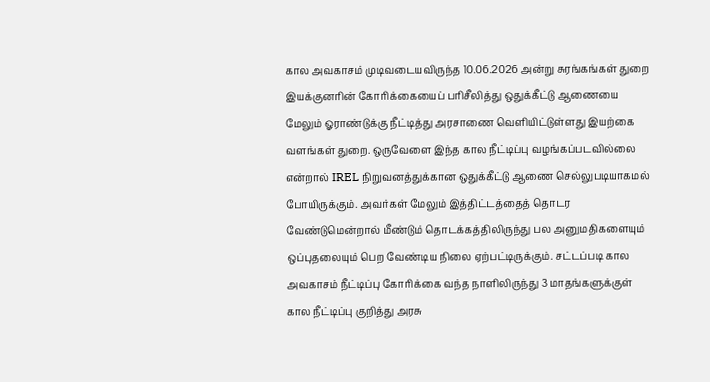கால அவகாசம் முடிவடையவிருந்த 10.06.2026 அன்று சுரங்கங்கள் துறை இயக்குனரின் கோரிக்கையைப் பரிசீலித்து ஒதுக்கீட்டு ஆணையை மேலும் ஓராண்டுக்கு நீட்டித்து அரசாணை வெளியிட்டுள்ளது இயற்கை வளங்கள் துறை. ஒருவேளை இந்த கால நீட்டிப்பு வழங்கப்படவில்லை என்றால் IREL நிறுவனத்துக்கான ஒதுக்கீட்டு ஆணை செல்லுபடியாகமல் போயிருக்கும். அவர்கள் மேலும் இத்திட்டத்தைத் தொடர வேண்டுமென்றால் மீண்டும் தொடக்கத்திலிருந்து பல அனுமதிகளையும் ஒப்புதலையும் பெற வேண்டிய நிலை ஏற்பட்டிருக்கும். சட்டப்படி கால அவகாசம் நீட்டிப்பு கோரிக்கை வந்த நாளிலிருந்து 3 மாதங்களுக்குள் கால நீட்டிப்பு குறித்து அரசு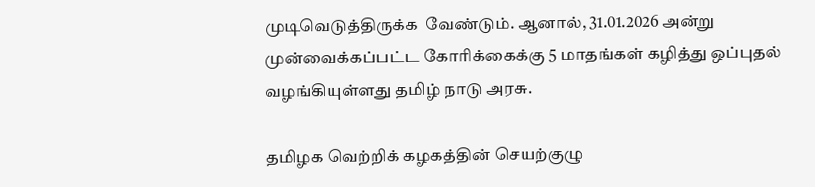முடிவெடுத்திருக்க  வேண்டும். ஆனால், 31.01.2026 அன்று முன்வைக்கப்பட்ட கோரிக்கைக்கு 5 மாதங்கள் கழித்து ஒப்புதல் வழங்கியுள்ளது தமிழ் நாடு அரசு.

தமிழக வெற்றிக் கழகத்தின் செயற்குழு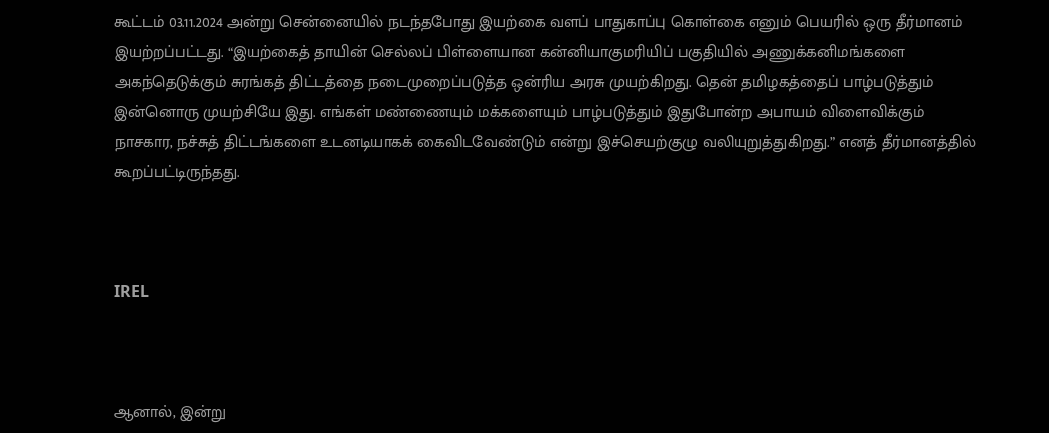கூட்டம் 03.11.2024 அன்று சென்னையில் நடந்தபோது இயற்கை வளப் பாதுகாப்பு கொள்கை எனும் பெயரில் ஒரு தீர்மானம் இயற்றப்பட்டது. “இயற்கைத் தாயின் செல்லப் பிள்ளையான கன்னியாகுமரியிப் பகுதியில் அணுக்கனிமங்களை அகந்தெடுக்கும் சுரங்கத் திட்டத்தை நடைமுறைப்படுத்த ஒன்ரிய அரசு முயற்கிறது. தென் தமிழகத்தைப் பாழ்படுத்தும் இன்னொரு முயற்சியே இது. எங்கள் மண்ணையும் மக்களையும் பாழ்படுத்தும் இதுபோன்ற அபாயம் விளைவிக்கும் நாசகார, நச்சுத் திட்டங்களை உடனடியாகக் கைவிடவேண்டும் என்று இச்செயற்குழு வலியுறுத்துகிறது.” எனத் தீர்மானத்தில் கூறப்பட்டிருந்தது.



IREL



ஆனால், இன்று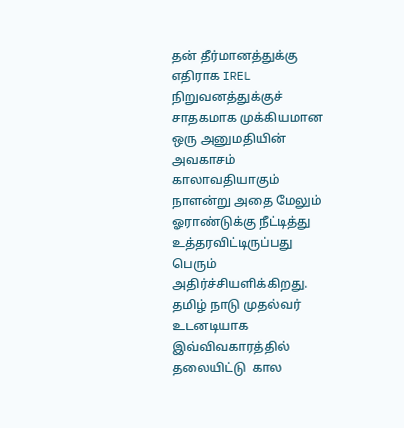தன் தீர்மானத்துக்கு எதிராக IREL நிறுவனத்துக்குச் சாதகமாக முக்கியமான ஒரு அனுமதியின் அவகாசம் காலாவதியாகும் நாளன்று அதை மேலும் ஓராண்டுக்கு நீட்டித்து உத்தரவிட்டிருப்பது பெரும் அதிர்ச்சியளிக்கிறது. தமிழ் நாடு முதல்வர் உடனடியாக இவ்விவகாரத்தில் தலையிட்டு  கால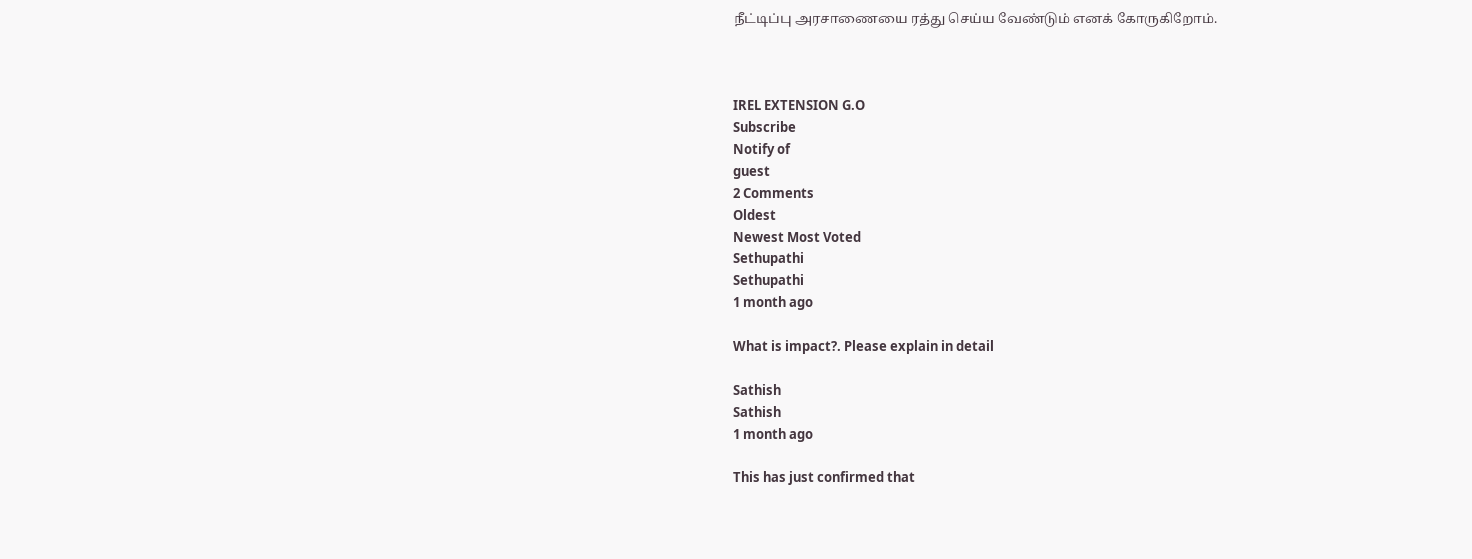நீட்டிப்பு அரசாணையை ரத்து செய்ய வேண்டும் எனக் கோருகிறோம்.



IREL EXTENSION G.O
Subscribe
Notify of
guest
2 Comments
Oldest
Newest Most Voted
Sethupathi
Sethupathi
1 month ago

What is impact?. Please explain in detail

Sathish
Sathish
1 month ago

This has just confirmed that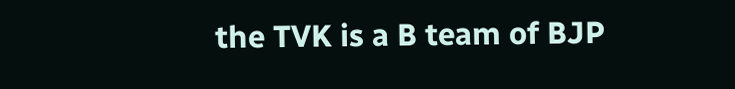the TVK is a B team of BJP